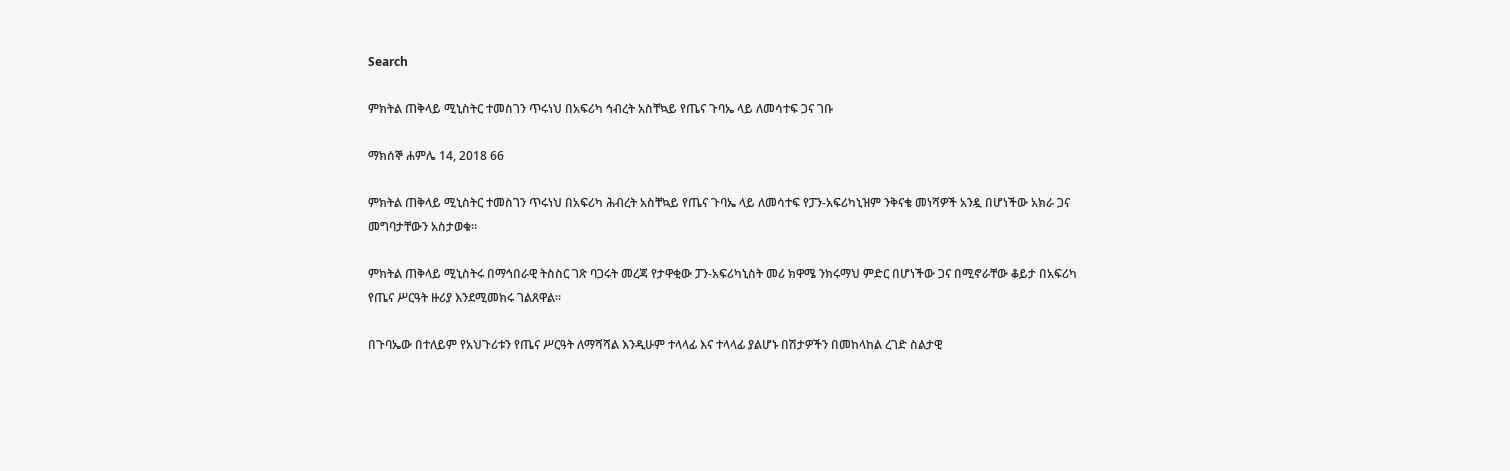Search

ምክትል ጠቅላይ ሚኒስትር ተመስገን ጥሩነህ በአፍሪካ ኅብረት አስቸኳይ የጤና ጉባኤ ላይ ለመሳተፍ ጋና ገቡ

ማክሰኞ ሐምሌ 14, 2018 66

ምክትል ጠቅላይ ሚኒስትር ተመስገን ጥሩነህ በአፍሪካ ሕብረት አስቸኳይ የጤና ጉባኤ ላይ ለመሳተፍ የፓን-አፍሪካኒዝም ንቅናቄ መነሻዎች አንዷ በሆነችው አክራ ጋና መግባታቸውን አስታወቁ።

ምክትል ጠቅላይ ሚኒስትሩ በማኅበራዊ ትስስር ገጽ ባጋሩት መረጃ የታዋቂው ፓን-አፍሪካኒስት መሪ ክዋሜ ንክሩማህ ምድር በሆነችው ጋና በሚኖራቸው ቆይታ በአፍሪካ የጤና ሥርዓት ዙሪያ እንደሚመክሩ ገልጸዋል።

በጉባኤው በተለይም የአህጉሪቱን የጤና ሥርዓት ለማሻሻል እንዲሁም ተላላፊ እና ተላላፊ ያልሆኑ በሽታዎችን በመከላከል ረገድ ስልታዊ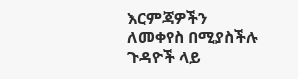እርምጃዎችን ለመቀየስ በሚያስችሉ ጉዳዮች ላይ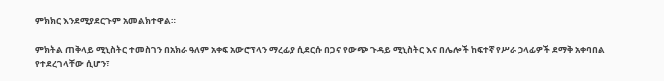ምክክር እንደሚያደርጉም አመልክተዋል።

ምክትል ጠቅላይ ሚኒስትር ተመስገን በአክራ ዓለም አቀፍ አውሮፕላን ማረፊያ ሲደርሱ በጋና የውጭ ጉዳይ ሚኒስትር እና በሌሎች ከፍተኛ የሥራ ኃላፊዎች ደማቅ አቀባበል የተደረገላቸው ሲሆን፣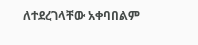ለተደረገላቸው አቀባበልም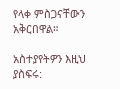የላቀ ምስጋናቸውን አቅርበዋል።

አስተያየትዎን እዚህ ያስፍሩ: